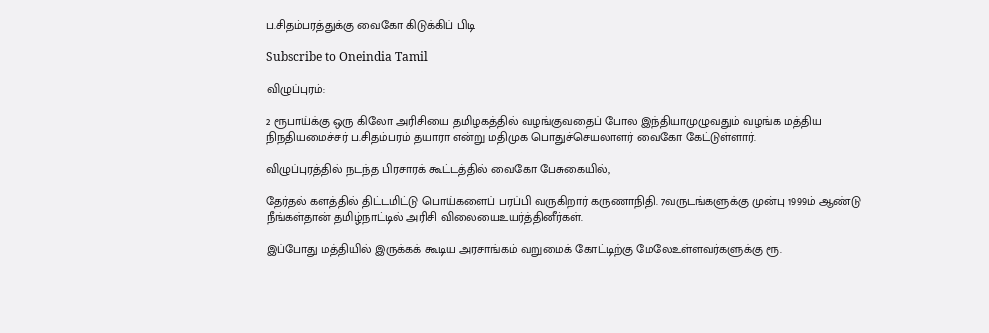ப.சிதம்பரத்துக்கு வைகோ கிடுக்கிப் பிடி

Subscribe to Oneindia Tamil

விழுப்புரம்:

2 ரூபாய்க்கு ஒரு கிலோ அரிசியை தமிழகத்தில் வழங்குவதைப் போல இந்தியாமுழுவதும் வழங்க மத்திய நிநதியமைச்சர் ப.சிதம்பரம் தயாரா என்று மதிமுக பொதுச்செயலாளர் வைகோ கேட்டுள்ளார்.

விழுப்புரத்தில் நடந்த பிரசாரக் கூட்டத்தில் வைகோ பேசுகையில்,

தேர்தல் களத்தில் திட்டமிட்டு பொய்களைப் பரப்பி வருகிறார் கருணாநிதி. 7வருடங்களுக்கு முன்பு 1999ம் ஆண்டு நீங்கள்தான் தமிழ்நாட்டில் அரிசி விலையைஉயர்த்தினீர்கள்.

இப்போது மத்தியில் இருக்கக் கூடிய அரசாங்கம் வறுமைக் கோட்டிற்கு மேலேஉள்ளவர்களுக்கு ரூ.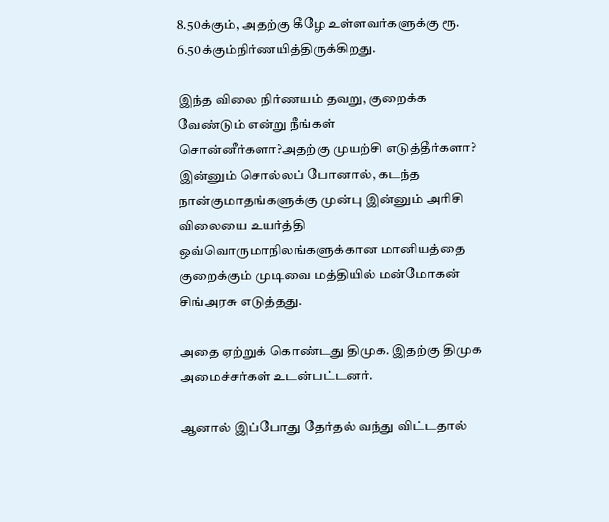8.50க்கும், அதற்கு கீழே உள்ளவர்களுக்கு ரூ. 6.50க்கும்நிர்ணயித்திருக்கிறது.

இந்த விலை நிர்ணயம் தவறு, குறைக்க வேண்டும் என்று நீங்கள் சொன்னீர்களா?அதற்கு முயற்சி எடுத்தீர்களா? இன்னும் சொல்லப் போனால், கடந்த நான்குமாதங்களுக்கு முன்பு இன்னும் அரிசி விலையை உயர்த்தி ஒவ்வொருமாநிலங்களுக்கான மானியத்தை குறைக்கும் முடிவை மத்தியில் மன்மோகன் சிங்அரசு எடுத்தது.

அதை ஏற்றுக் கொண்டது திமுக. இதற்கு திமுக அமைச்சர்கள் உடன்பட்டனர்.

ஆனால் இப்போது தேர்தல் வந்து விட்டதால்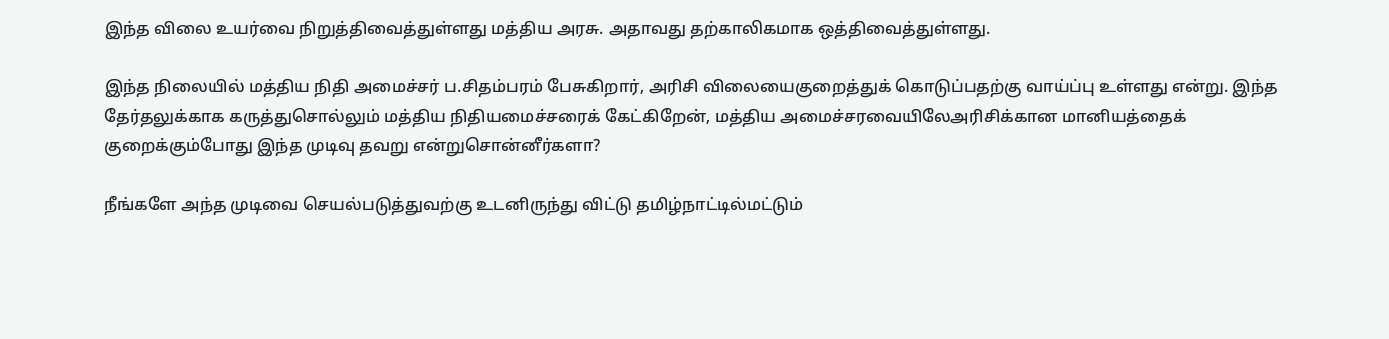இந்த விலை உயர்வை நிறுத்திவைத்துள்ளது மத்திய அரசு. அதாவது தற்காலிகமாக ஒத்திவைத்துள்ளது.

இந்த நிலையில் மத்திய நிதி அமைச்சர் ப.சிதம்பரம் பேசுகிறார், அரிசி விலையைகுறைத்துக் கொடுப்பதற்கு வாய்ப்பு உள்ளது என்று. இந்த தேர்தலுக்காக கருத்துசொல்லும் மத்திய நிதியமைச்சரைக் கேட்கிறேன், மத்திய அமைச்சரவையிலேஅரிசிக்கான மானியத்தைக் குறைக்கும்போது இந்த முடிவு தவறு என்றுசொன்னீர்களா?

நீங்களே அந்த முடிவை செயல்படுத்துவற்கு உடனிருந்து விட்டு தமிழ்நாட்டில்மட்டும்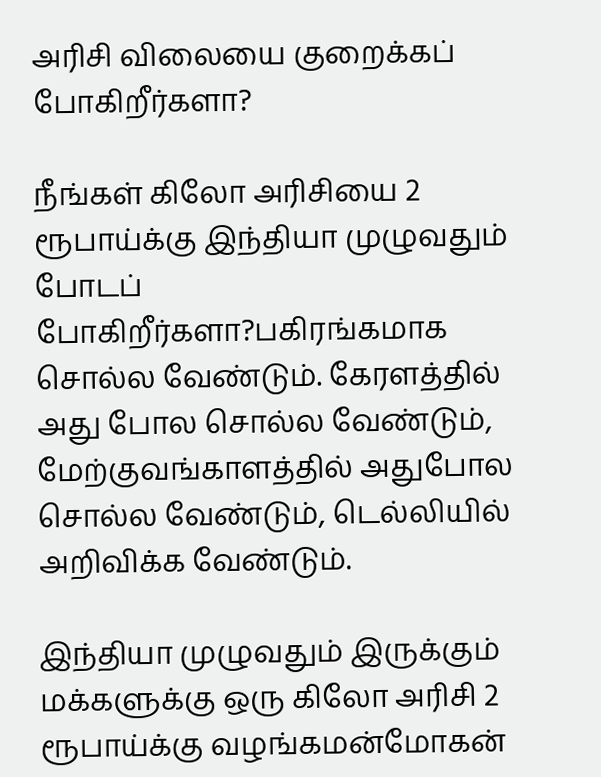அரிசி விலையை குறைக்கப் போகிறீர்களா?

நீங்கள் கிலோ அரிசியை 2 ரூபாய்க்கு இந்தியா முழுவதும் போடப் போகிறீர்களா?பகிரங்கமாக சொல்ல வேண்டும். கேரளத்தில் அது போல சொல்ல வேண்டும், மேற்குவங்காளத்தில் அதுபோல சொல்ல வேண்டும், டெல்லியில் அறிவிக்க வேண்டும்.

இந்தியா முழுவதும் இருக்கும் மக்களுக்கு ஒரு கிலோ அரிசி 2 ரூபாய்க்கு வழங்கமன்மோகன்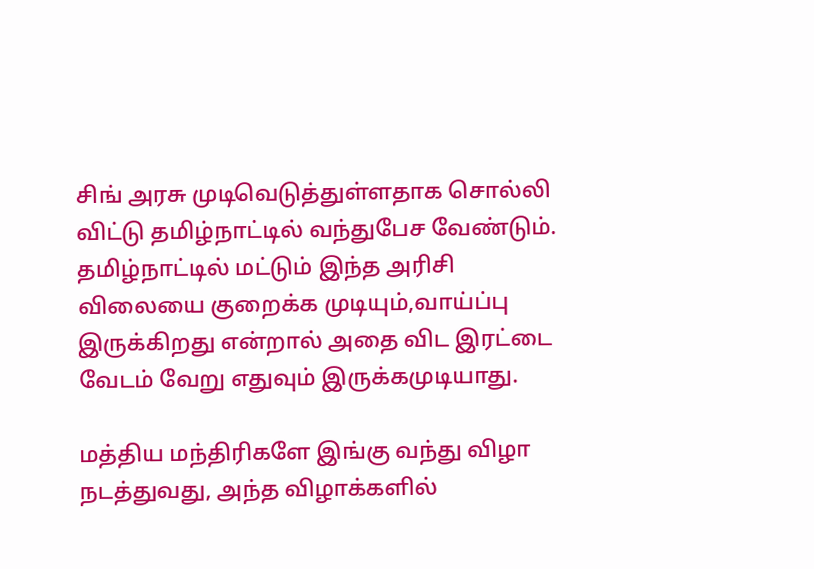சிங் அரசு முடிவெடுத்துள்ளதாக சொல்லி விட்டு தமிழ்நாட்டில் வந்துபேச வேண்டும். தமிழ்நாட்டில் மட்டும் இந்த அரிசி விலையை குறைக்க முடியும்,வாய்ப்பு இருக்கிறது என்றால் அதை விட இரட்டை வேடம் வேறு எதுவும் இருக்கமுடியாது.

மத்திய மந்திரிகளே இங்கு வந்து விழா நடத்துவது, அந்த விழாக்களில்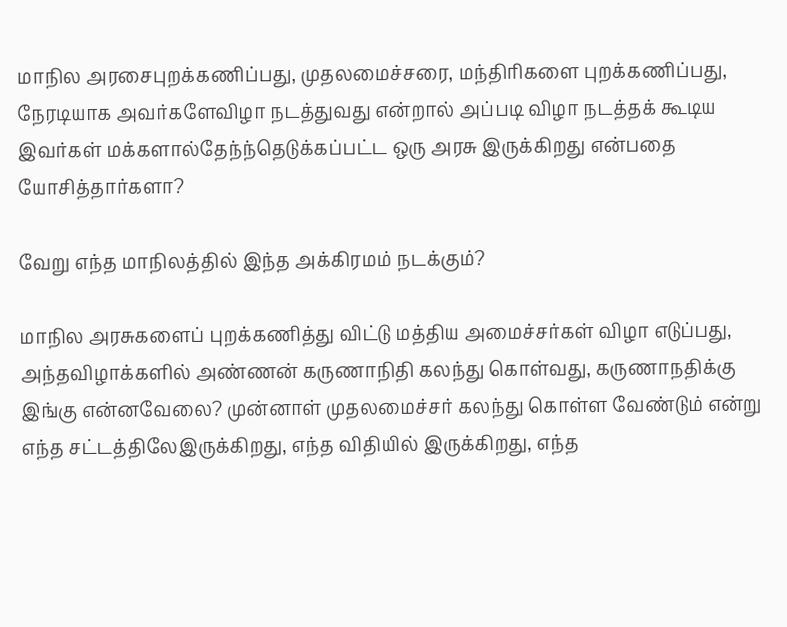மாநில அரசைபுறக்கணிப்பது, முதலமைச்சரை, மந்திரிகளை புறக்கணிப்பது, நேரடியாக அவர்களேவிழா நடத்துவது என்றால் அப்படி விழா நடத்தக் கூடிய இவர்கள் மக்களால்தேந்ந்தெடுக்கப்பட்ட ஒரு அரசு இருக்கிறது என்பதை யோசித்தார்களா?

வேறு எந்த மாநிலத்தில் இந்த அக்கிரமம் நடக்கும்?

மாநில அரசுகளைப் புறக்கணித்து விட்டு மத்திய அமைச்சர்கள் விழா எடுப்பது, அந்தவிழாக்களில் அண்ணன் கருணாநிதி கலந்து கொள்வது, கருணாநதிக்கு இங்கு என்னவேலை? முன்னாள் முதலமைச்சர் கலந்து கொள்ள வேண்டும் என்று எந்த சட்டத்திலேஇருக்கிறது, எந்த விதியில் இருக்கிறது, எந்த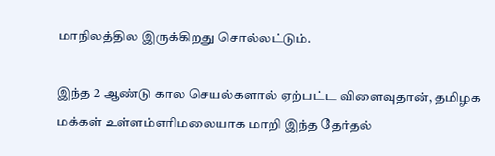மாநிலத்தில இருக்கிறது சொல்லட்டும்.

இந்த 2 ஆண்டு கால செயல்களால் ஏற்பட்ட விளைவுதான், தமிழக மக்கள் உள்ளம்எரிமலையாக மாறி இந்த தேர்தல்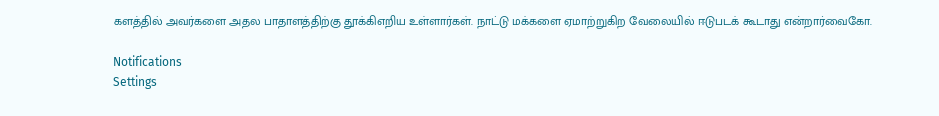களத்தில் அவர்களை அதல பாதாளத்திற்கு தூக்கிஎறிய உள்ளார்கள். நாட்டு மக்களை ஏமாற்றுகிற வேலையில் ஈடுபடக் கூடாது என்றார்வைகோ.

Notifications
Settings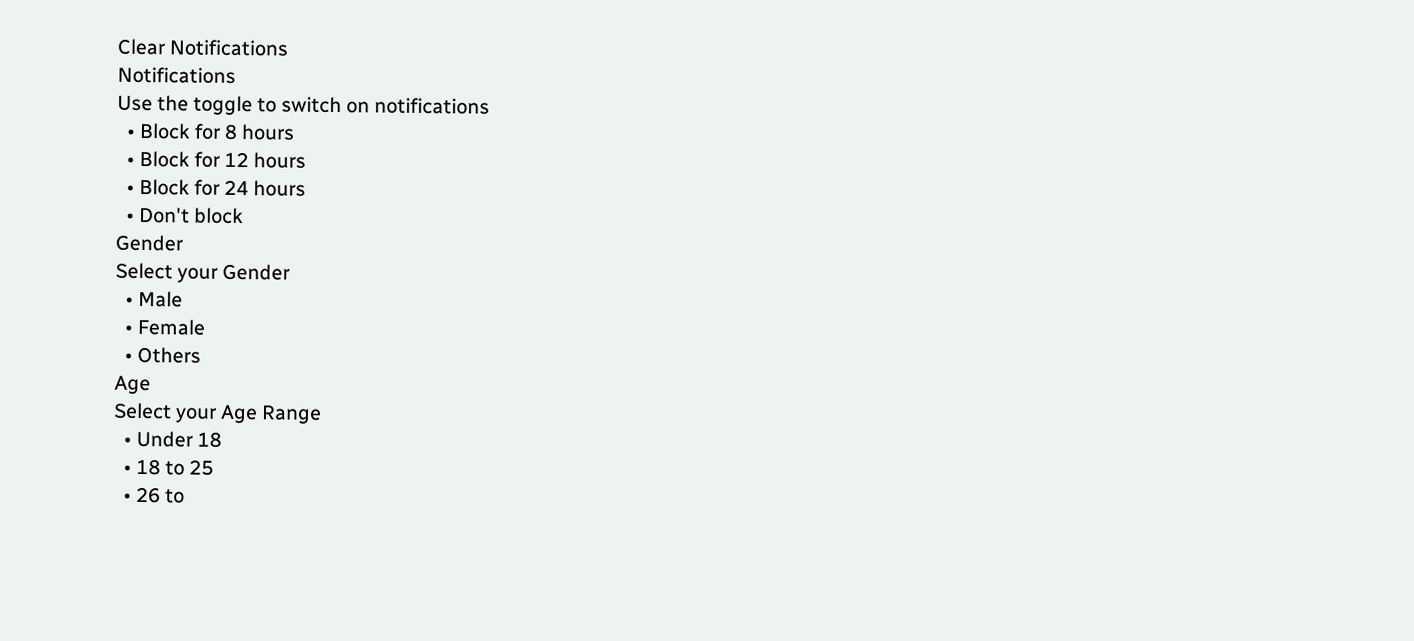Clear Notifications
Notifications
Use the toggle to switch on notifications
  • Block for 8 hours
  • Block for 12 hours
  • Block for 24 hours
  • Don't block
Gender
Select your Gender
  • Male
  • Female
  • Others
Age
Select your Age Range
  • Under 18
  • 18 to 25
  • 26 to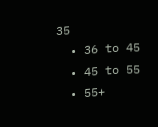35
  • 36 to 45
  • 45 to 55
  • 55+